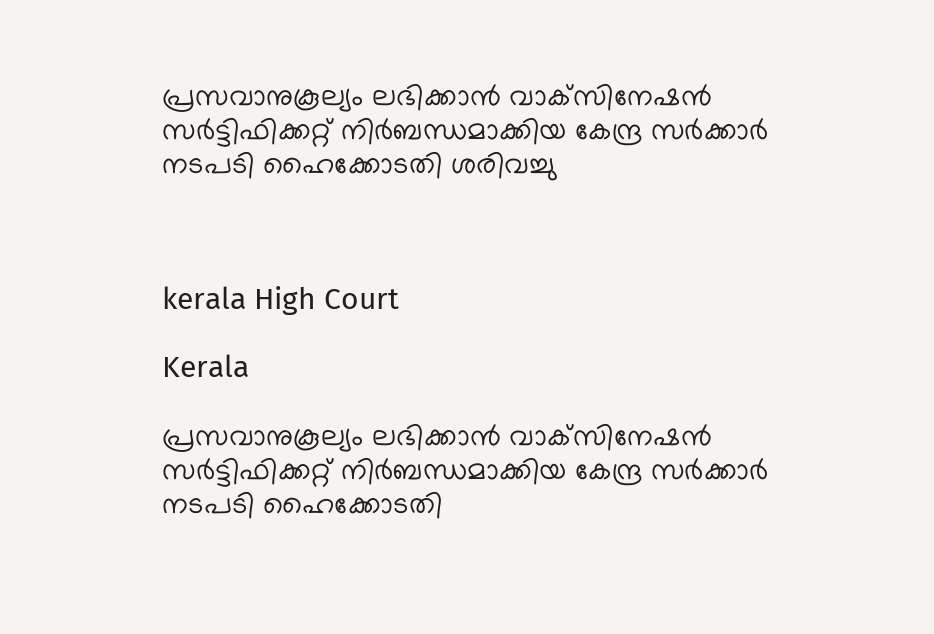പ്രസവാനുകൂല്യം ലഭിക്കാൻ വാക്‌സിനേഷന്‍ സര്‍ട്ടിഫിക്കറ്റ് നിര്‍ബന്ധമാക്കിയ കേന്ദ്ര സര്‍ക്കാര്‍ നടപടി ഹൈക്കോടതി ശരിവച്ചു



kerala High Court

Kerala

പ്രസവാനുകൂല്യം ലഭിക്കാൻ വാക്‌സിനേഷന്‍ സര്‍ട്ടിഫിക്കറ്റ് നിര്‍ബന്ധമാക്കിയ കേന്ദ്ര സര്‍ക്കാര്‍ നടപടി ഹൈക്കോടതി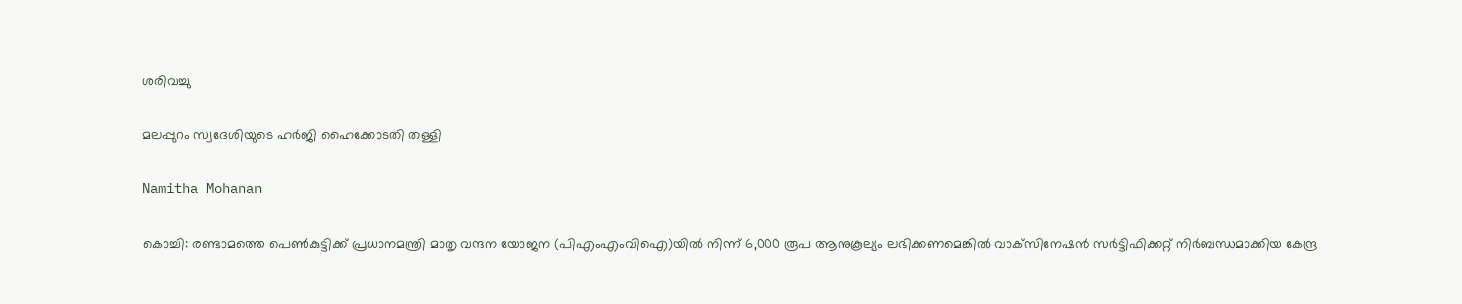ശരിവച്ചു

മലപ്പുറം സ്വദേശിയുടെ ഹർജി ഹൈക്കോടതി തള്ളി

Namitha Mohanan

കൊച്ചി: രണ്ടാമത്തെ പെണ്‍കുട്ടിക്ക് പ്രധാനമന്ത്രി മാതൃ വന്ദന യോജന (പിഎംഎംവിഐ)യില്‍ നിന്ന് 6,000 രൂപ ആനുകൂല്യം ലഭിക്കണമെങ്കില്‍ വാക്‌സിനേഷന്‍ സര്‍ട്ടിഫിക്കറ്റ് നിര്‍ബന്ധമാക്കിയ കേന്ദ്ര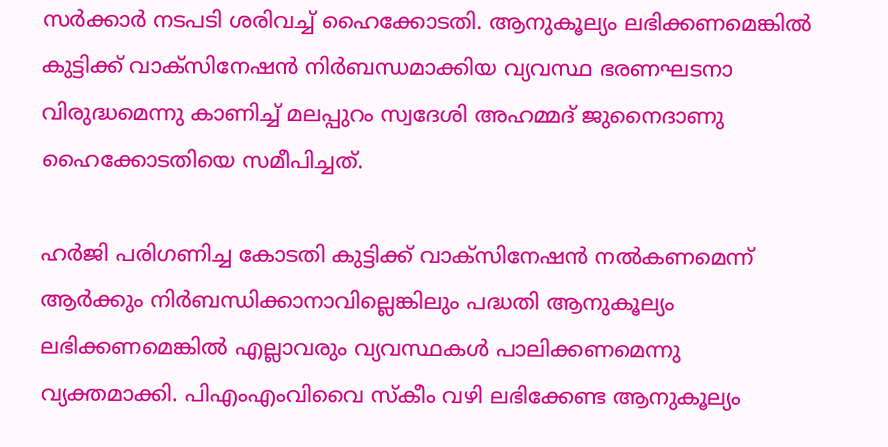സര്‍ക്കാര്‍ നടപടി ശരിവച്ച് ഹൈക്കോടതി. ആനുകൂല്യം ലഭിക്കണമെങ്കില്‍ കുട്ടിക്ക് വാക്‌സിനേഷന്‍ നിര്‍ബന്ധമാക്കിയ വ്യവസ്ഥ ഭരണഘടനാ വിരുദ്ധമെന്നു കാണിച്ച് മലപ്പുറം സ്വദേശി അഹമ്മദ് ജുനൈദാണു ഹൈക്കോടതിയെ സമീപിച്ചത്.

ഹര്‍ജി പരിഗണിച്ച കോടതി കുട്ടിക്ക് വാക്‌സിനേഷന്‍ നല്‍കണമെന്ന് ആര്‍ക്കും നിര്‍ബന്ധിക്കാനാവില്ലെങ്കിലും പദ്ധതി ആനുകൂല്യം ലഭിക്കണമെങ്കില്‍ എല്ലാവരും വ്യവസ്ഥകള്‍ പാലിക്കണമെന്നു വ്യക്തമാക്കി. പിഎംഎംവിവൈ സ്‌കീം വഴി ലഭിക്കേണ്ട ആനുകൂല്യം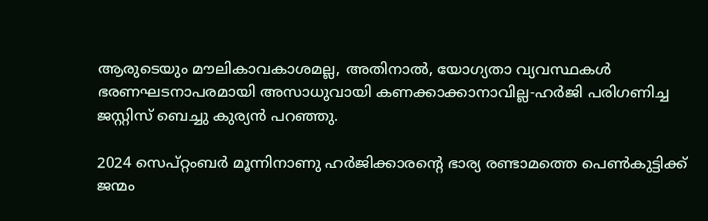ആരുടെയും മൗലികാവകാശമല്ല, അതിനാല്‍, യോഗ്യതാ വ്യവസ്ഥകള്‍ ഭരണഘടനാപരമായി അസാധുവായി കണക്കാക്കാനാവില്ല-ഹര്‍ജി പരിഗണിച്ച ജസ്റ്റിസ് ബെച്ചു കുര്യന്‍ പറഞ്ഞു.

2024 സെപ്റ്റംബര്‍ മൂന്നിനാണു ഹര്‍ജിക്കാരന്‍റെ ഭാര്യ രണ്ടാമത്തെ പെണ്‍കുട്ടിക്ക് ജന്മം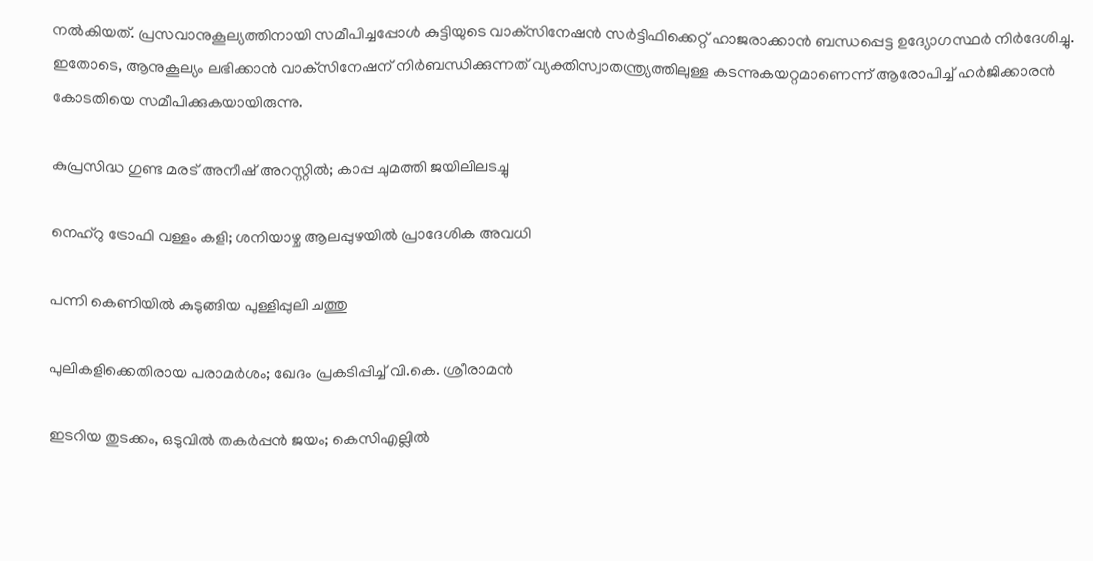നല്‍കിയത്. പ്രസവാനുകൂല്യത്തിനായി സമീപിച്ചപ്പോൾ കുട്ടിയുടെ വാക്‌സിനേഷന്‍ സര്‍ട്ടിഫിക്കെറ്റ് ഹാജരാക്കാൻ ബന്ധപ്പെട്ട ഉദ്യോഗസ്ഥര്‍ നിർദേശിച്ചു. ഇതോടെ, ആനുകൂല്യം ലഭിക്കാൻ വാക്‌സിനേഷന് നിര്‍ബന്ധിക്കുന്നത് വ്യക്തിസ്വാതന്ത്ര്യത്തിലുള്ള കടന്നുകയറ്റമാണെന്ന് ആരോപിച്ച് ഹര്‍ജിക്കാരന്‍ കോടതിയെ സമീപിക്കുകയായിരുന്നു.

കുപ്രസിദ്ധ ഗുണ്ട മരട് അനീഷ് അറസ്റ്റിൽ; കാപ്പ ചുമത്തി ജയിലിലടച്ചു

നെഹ്റു ട്രോഫി വള്ളം കളി; ശനിയാഴ്ച ആലപ്പുഴയിൽ പ്രാദേശിക അവധി

പന്നി കെണിയിൽ കുടുങ്ങിയ പുള്ളിപ്പുലി ചത്തു

പുലികളിക്കെതിരായ പരാമര്‍ശം; ഖേദം പ്രകടിപ്പിച്ച് വി.കെ. ശ്രീരാമൻ

ഇടറിയ തുടക്കം, ഒടുവിൽ തകർപ്പൻ ജയം; കെസിഎല്ലിൽ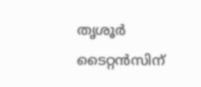തൃശൂർ ടൈറ്റൻസിന്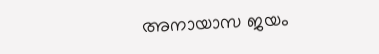അനായാസ ജയം